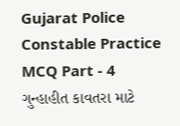Gujarat Police Constable Practice MCQ Part - 4
ગુન્હાહીત કાવતરા માટે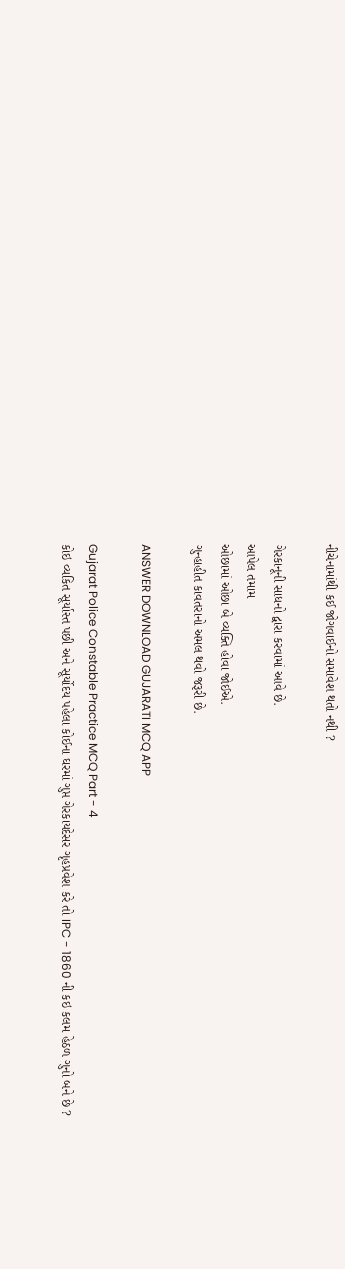નીચેનામાંથી કઈ જોગવાઈનો સમાવેશ થતો નથી ?

ગેરકાનૂની સાધનો દ્વારા કરવામાં આવે છે.
આપેલ તમામ
ઓછામાં ઓછા બે વ્યક્તિ હોવા જોઈએ.
ગુન્હાહીત કાવતરાનો અમલ થવો જરૂરી છે.

ANSWER DOWNLOAD GUJARATI MCQ APP

Gujarat Police Constable Practice MCQ Part - 4
કોઇ વ્યકિત સૂર્યાસ્ત પછી અને સૂર્યોદય પહેલા કોઈના ઘરમાં ગુપ્ત ગેરકાયદેસર ગૃહપ્રવેશ કરે તો IPC - 1860 ની કઇ કલમ હેઠળ ગુનો બને છે ?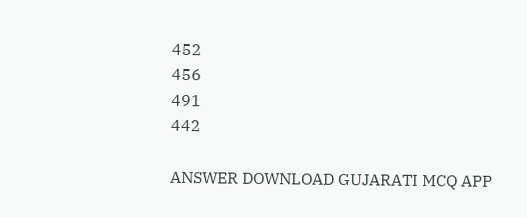452
456
491
442

ANSWER DOWNLOAD GUJARATI MCQ APP